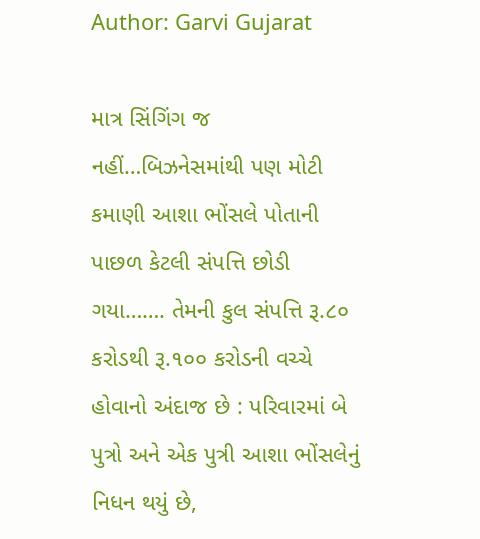Author: Garvi Gujarat

માત્ર સિંગિંગ જ નહીં…બિઝનેસમાંથી પણ મોટી કમાણી આશા ભોંસલે પોતાની પાછળ કેટલી સંપત્તિ છોડી ગયા……. તેમની કુલ સંપત્તિ રૂ.૮૦ કરોડથી રૂ.૧૦૦ કરોડની વચ્ચે હોવાનો અંદાજ છે : પરિવારમાં બે પુત્રો અને એક પુત્રી આશા ભોંસલેનું નિધન થયું છે,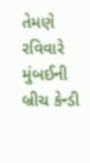તેમણે રવિવારે મુંબઈની બ્રીચ કેન્ડી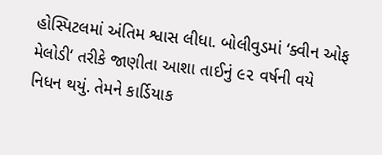હોસ્પિટલમાં અંતિમ શ્વાસ લીધા. બોલીવુડમાં ‘ક્વીન ઓફ મેલોડી‘ તરીકે જાણીતા આશા તાઈનું ૯૨ વર્ષની વયે નિધન થયું. તેમને કાર્ડિયાક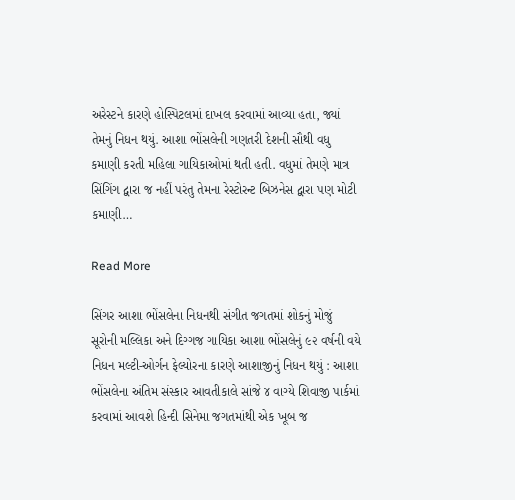અરેસ્ટને કારણે હોસ્પિટલમાં દાખલ કરવામાં આવ્યા હતા, જ્યાં તેમનું નિધન થયું. આશા ભોંસલેની ગણતરી દેશની સૌથી વધુ કમાણી કરતી મહિલા ગાયિકાઓમાં થતી હતી. વધુમાં તેમણે માત્ર સિંગિંગ દ્વારા જ નહીં પરંતુ તેમના રેસ્ટોરન્ટ બિઝનેસ દ્વારા પણ મોટી કમાણી…

Read More

સિંગર આશા ભોંસલેના નિધનથી સંગીત જગતમાં શોકનું મોજું સૂરોની મલ્લિકા અને દિગ્ગજ ગાયિકા આશા ભોંસલેનું ૯૨ વર્ષની વયે નિધન મલ્ટી-ઓર્ગન ફેલ્યોરના કારણે આશાજીનું નિધન થયું : આશા ભોંસલેના અંતિમ સંસ્કાર આવતીકાલે સાંજે ૪ વાગ્યે શિવાજી પાર્કમાં કરવામાં આવશે હિન્દી સિનેમા જગતમાંથી એક ખૂબ જ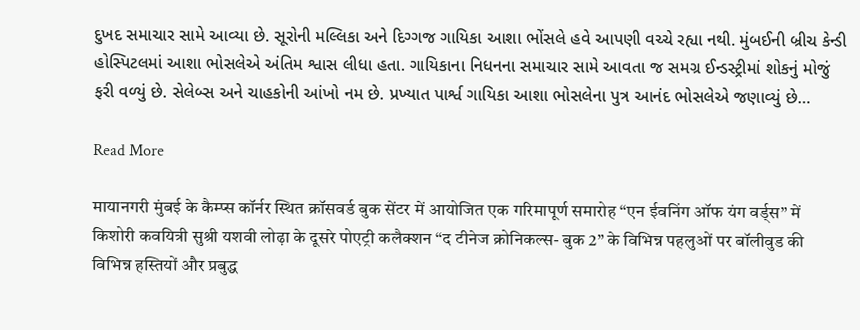દુખદ સમાચાર સામે આવ્યા છે. સૂરોની મલ્લિકા અને દિગ્ગજ ગાયિકા આશા ભોંસલે હવે આપણી વચ્ચે રહ્યા નથી. મુંબઈની બ્રીચ કેન્ડી હોસ્પિટલમાં આશા ભોસલેએ અંતિમ શ્વાસ લીધા હતા. ગાયિકાના નિધનના સમાચાર સામે આવતા જ સમગ્ર ઈન્ડસ્ટ્રીમાં શોકનું મોજું ફરી વળ્યું છે. સેલેબ્સ અને ચાહકોની આંખો નમ છે. પ્રખ્યાત પાર્શ્વ ગાયિકા આશા ભોસલેના પુત્ર આનંદ ભોસલેએ જણાવ્યું છે…

Read More

मायानगरी मुंबई के कैम्प्स कॉर्नर स्थित क्रॉसवर्ड बुक सेंटर में आयोजित एक गरिमापूर्ण समारोह “एन ईवनिंग ऑफ यंग वर्ड्स” में किशोरी कवयित्री सुश्री यशवी लोढ़ा के दूसरे पोएट्री कलैक्शन “द टीनेज क्रोनिकल्स- बुक 2” के विभिन्न पहलुओं पर बॉलीवुड की विभिन्न हस्तियों और प्रबुद्ध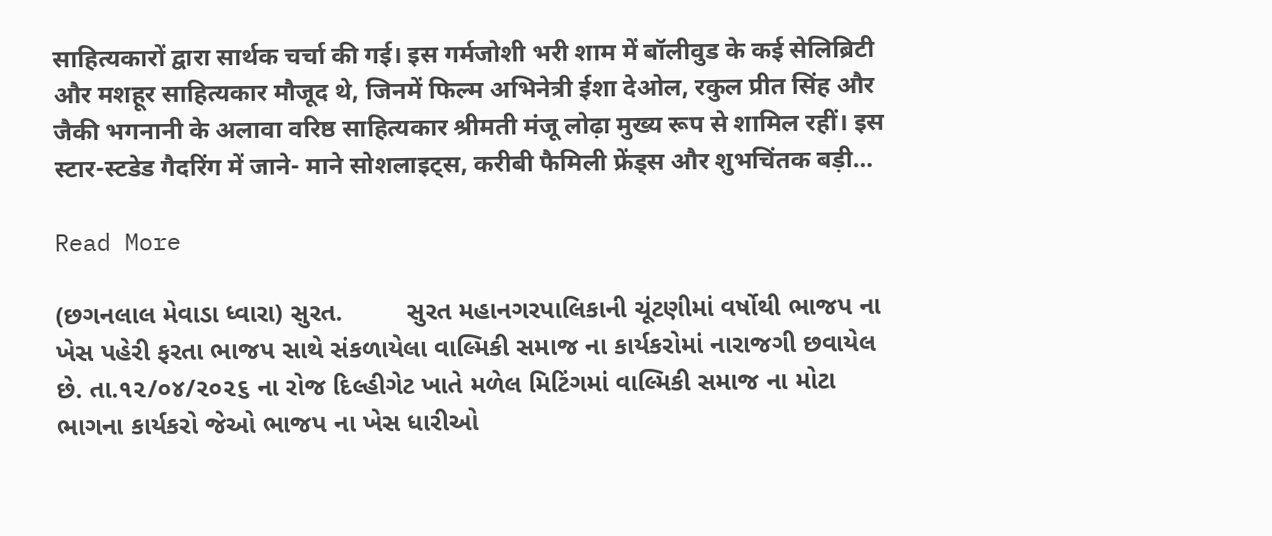साहित्यकारों द्वारा सार्थक चर्चा की गई। इस गर्मजोशी भरी शाम में बॉलीवुड के कई सेलिब्रिटी और मशहूर साहित्यकार मौजूद थे, जिनमें फिल्म अभिनेत्री ईशा देओल, रकुल प्रीत सिंह और जैकी भगनानी के अलावा वरिष्ठ साहित्यकार श्रीमती मंजू लोढ़ा मुख्य रूप से शामिल रहीं। इस स्टार-स्टडेड गैदरिंग में जाने- माने सोशलाइट्स, करीबी फैमिली फ्रेंड्स और शुभचिंतक बड़ी…

Read More

(છગનલાલ મેવાડા ધ્વારા) સુરત.         સુરત મહાનગરપાલિકાની ચૂંટણીમાં વર્ષોથી ભાજપ ના ખેસ પહેરી ફરતા ભાજપ સાથે સંકળાયેલા વાલ્મિકી સમાજ ના કાર્યકરોમાં નારાજગી છવાયેલ છે. તા.૧૨/૦૪/૨૦૨૬ ના રોજ દિલ્હીગેટ ખાતે મળેલ મિટિંગમાં વાલ્મિકી સમાજ ના મોટા ભાગના કાર્યકરો જેઓ ભાજપ ના ખેસ ધારીઓ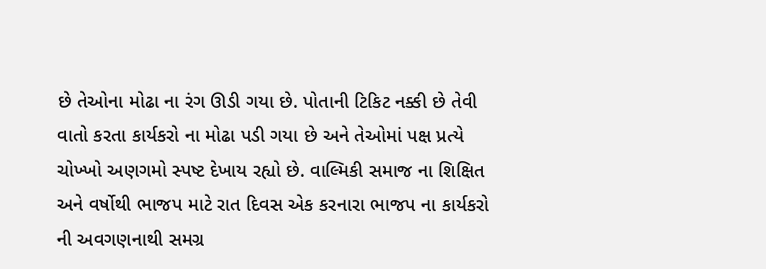છે તેઓના મોઢા ના રંગ ઊડી ગયા છે. પોતાની ટિકિટ નક્કી છે તેવી વાતો કરતા કાર્યકરો ના મોઢા પડી ગયા છે અને તેઓમાં પક્ષ પ્રત્યે ચોખ્ખો અણગમો સ્પષ્ટ દેખાય રહ્યો છે. વાલ્મિકી સમાજ ના શિક્ષિત અને વર્ષોથી ભાજપ માટે રાત દિવસ એક કરનારા ભાજપ ના કાર્યકરો ની અવગણનાથી સમગ્ર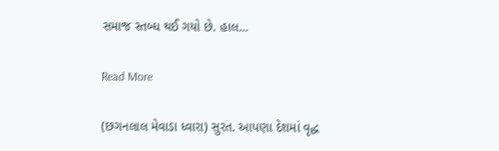સમાજ સ્તબ્ધ થઈ ગયો છે. હાલ…

Read More

(છગનલાલ મેવાડા ધ્વારા) સુરત. આપણા દેશમાં વૃદ્ધ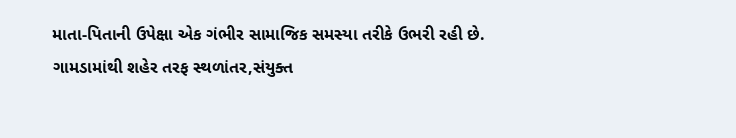માતા-પિતાની ઉપેક્ષા એક ગંભીર સામાજિક સમસ્યા તરીકે ઉભરી રહી છે. ગામડામાંથી શહેર તરફ સ્થળાંતર,સંયુક્ત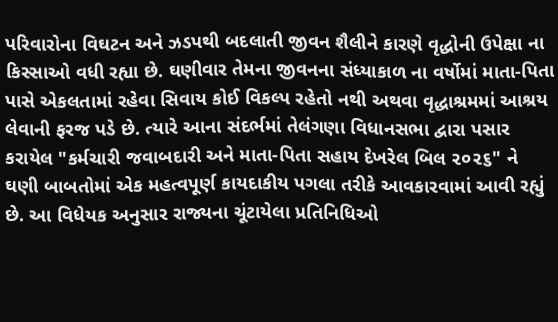પરિવારોના વિઘટન અને ઝડપથી બદલાતી જીવન શૈલીને કારણે વૃદ્ધોની ઉપેક્ષા ના કિસ્સાઓ વધી રહ્યા છે. ઘણીવાર તેમના જીવનના સંધ્યાકાળ ના વર્ષોમાં માતા-પિતા પાસે એકલતામાં રહેવા સિવાય કોઈ વિકલ્પ રહેતો નથી અથવા વૃદ્ધાશ્રમમાં આશ્રય લેવાની ફરજ પડે છે. ત્યારે આના સંદર્ભમાં તેલંગણા વિધાનસભા દ્વારા પસાર કરાયેલ "કર્મચારી જવાબદારી અને માતા-પિતા સહાય દેખરેલ બિલ ૨૦૨૬" ને ઘણી બાબતોમાં એક મહત્વપૂર્ણ કાયદાકીય પગલા તરીકે આવકારવામાં આવી રહ્યું છે. આ વિધેયક અનુસાર રાજ્યના ચૂંટાયેલા પ્રતિનિધિઓ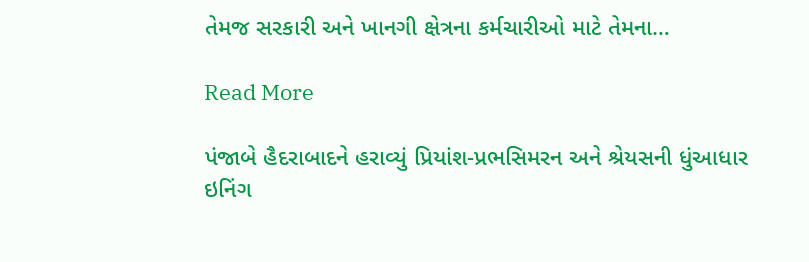તેમજ સરકારી અને ખાનગી ક્ષેત્રના કર્મચારીઓ માટે તેમના…

Read More

પંજાબે હૈદરાબાદને હરાવ્યું પ્રિયાંશ-પ્રભસિમરન અને શ્રેયસની ધુંઆધાર ઇનિંગ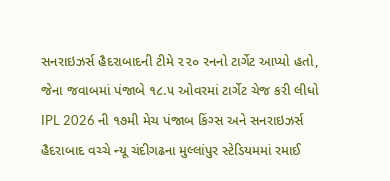સનરાઇઝર્સ હૈદરાબાદની ટીમે ૨૨૦ રનનો ટાર્ગેટ આપ્યો હતો, જેના જવાબમાં પંજાબે ૧૮.૫ ઓવરમાં ટાર્ગેટ ચેજ કરી લીધો IPL 2026 ની ૧૭મી મેચ પંજાબ કિંગ્સ અને સનરાઇઝર્સ હૈદરાબાદ વચ્ચે ન્યૂ ચંદીગઢના મુલ્લાંપુર સ્ટેડિયમમાં રમાઈ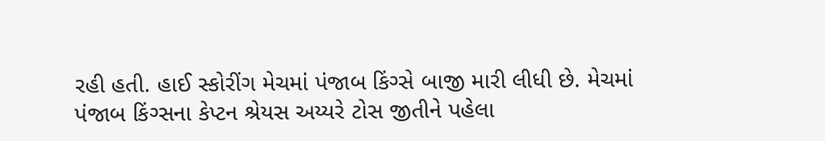રહી હતી. હાઈ સ્કોરીંગ મેચમાં પંજાબ કિંગ્સે બાજી મારી લીધી છે. મેચમાં પંજાબ કિંગ્સના કેપ્ટન શ્રેયસ અય્યરે ટોસ જીતીને પહેલા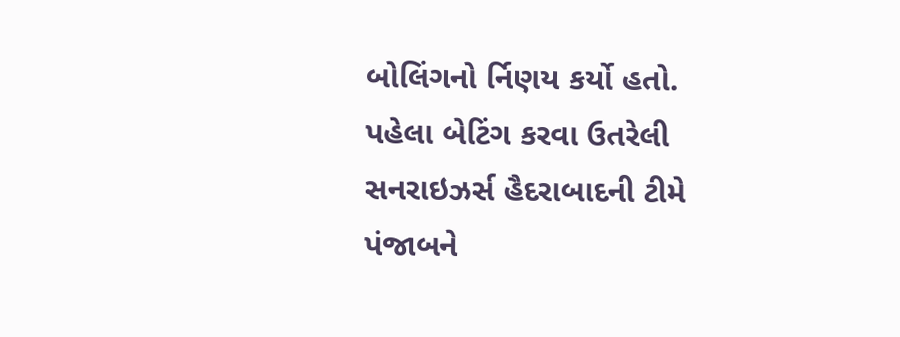બોલિંગનો ર્નિણય કર્યો હતો. પહેલા બેટિંગ કરવા ઉતરેલી સનરાઇઝર્સ હૈદરાબાદની ટીમે પંજાબને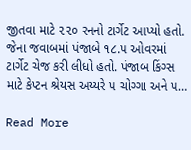જીતવા માટે ૨૨૦ રનનો ટાર્ગેટ આપ્યો હતો. જેના જવાબમાં પંજાબે ૧૮.૫ ઓવરમાં ટાર્ગેટ ચેજ કરી લીધો હતો. પંજાબ કિંગ્સ માટે કેપ્ટન શ્રેયસ અય્યરે ૫ ચોગ્ગા અને ૫…

Read More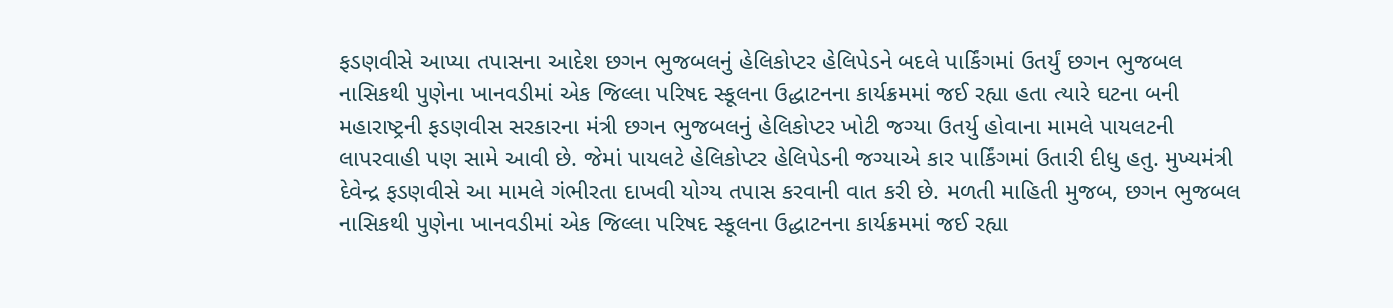ફડણવીસે આપ્યા તપાસના આદેશ છગન ભુજબલનું હેલિકોપ્ટર હેલિપેડને બદલે પાર્કિંગમાં ઉતર્યું છગન ભુજબલ નાસિકથી પુણેના ખાનવડીમાં એક જિલ્લા પરિષદ સ્કૂલના ઉદ્ધાટનના કાર્યક્રમમાં જઈ રહ્યા હતા ત્યારે ઘટના બની મહારાષ્ટ્રની ફડણવીસ સરકારના મંત્રી છગન ભુજબલનું હેલિકોપ્ટર ખોટી જગ્યા ઉતર્યુ હોવાના મામલે પાયલટની લાપરવાહી પણ સામે આવી છે. જેમાં પાયલટે હેલિકોપ્ટર હેલિપેડની જગ્યાએ કાર પાર્કિંગમાં ઉતારી દીધુ હતુ. મુખ્યમંત્રી દેવેન્દ્ર ફડણવીસે આ મામલે ગંભીરતા દાખવી યોગ્ય તપાસ કરવાની વાત કરી છે. મળતી માહિતી મુજબ, છગન ભુજબલ નાસિકથી પુણેના ખાનવડીમાં એક જિલ્લા પરિષદ સ્કૂલના ઉદ્ધાટનના કાર્યક્રમમાં જઈ રહ્યા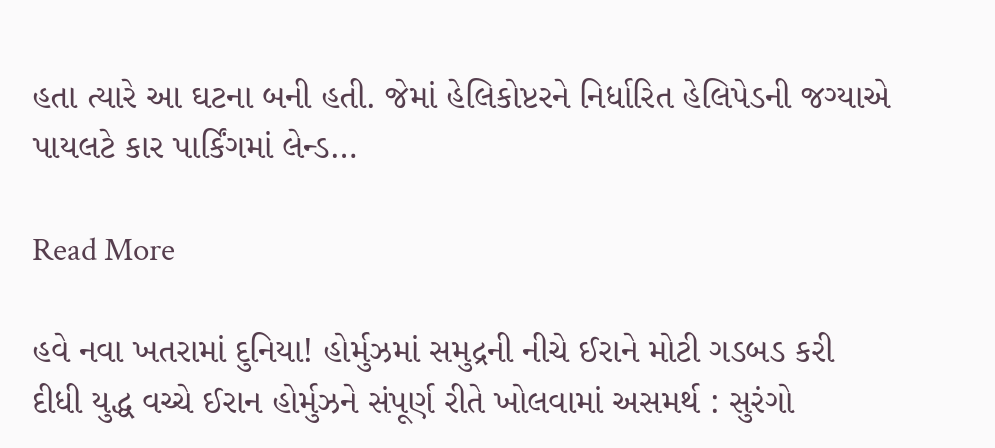હતા ત્યારે આ ઘટના બની હતી. જેમાં હેલિકોપ્ટરને નિર્ધારિત હેલિપેડની જગ્યાએ પાયલટે કાર પાર્કિંગમાં લેન્ડ…

Read More

હવે નવા ખતરામાં દુનિયા! હોર્મુઝમાં સમુદ્રની નીચે ઈરાને મોટી ગડબડ કરી દીધી યુદ્ધ વચ્ચે ઈરાન હોર્મુઝને સંપૂર્ણ રીતે ખોલવામાં અસમર્થ : સુરંગો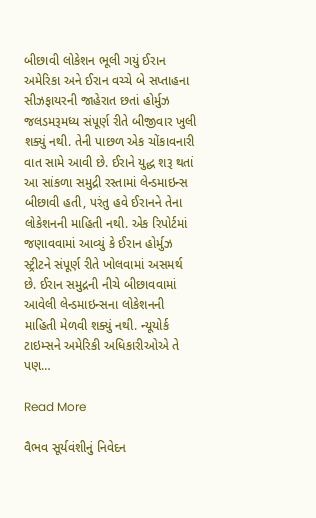બીછાવી લોકેશન ભૂલી ગયું ઈરાન અમેરિકા અને ઈરાન વચ્ચે બે સપ્તાહના સીઝફાયરની જાહેરાત છતાં હોર્મુઝ જલડમરૂમધ્ય સંપૂર્ણ રીતે બીજીવાર ખુલી શક્યું નથી. તેની પાછળ એક ચોંકાવનારી વાત સામે આવી છે. ઈરાને યુદ્ધ શરૂ થતાં આ સાંકળા સમુદ્રી રસ્તામાં લેન્ડમાઇન્સ બીછાવી હતી, પરંતુ હવે ઈરાનને તેના લોકેશનની માહિતી નથી. એક રિપોર્ટમાં જણાવવામાં આવ્યું કે ઈરાન હોર્મુઝ સ્ટ્રીટને સંપૂર્ણ રીતે ખોલવામાં અસમર્થ છે. ઈરાન સમુદ્રની નીચે બીછાવવામાં આવેલી લેન્ડમાઇન્સના લોકેશનની માહિતી મેળવી શક્યું નથી. ન્યૂયોર્ક ટાઇમ્સને અમેરિકી અધિકારીઓએ તે પણ…

Read More

વૈભવ સૂર્યવંશીનું નિવેદન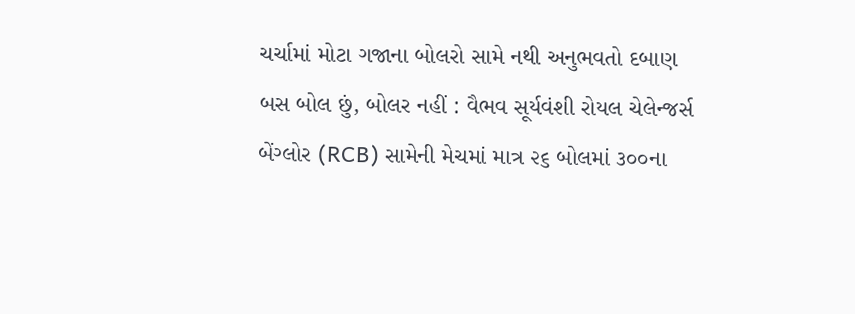ચર્ચામાં મોટા ગજાના બોલરો સામે નથી અનુભવતો દબાણ બસ બોલ છું, બોલર નહીં : વૈભવ સૂર્યવંશી રોયલ ચેલેન્જર્સ બેંગ્લોર (RCB) સામેની મેચમાં માત્ર ૨૬ બોલમાં ૩૦૦ના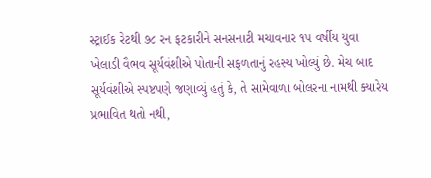સ્ટ્રાઈક રેટથી ૭૮ રન ફટકારીને સનસનાટી મચાવનાર ૧૫ વર્ષીય યુવા ખેલાડી વૈભવ સૂર્યવંશીએ પોતાની સફળતાનું રહસ્ય ખોલ્યું છે. મેચ બાદ સૂર્યવંશીએ સ્પષ્ટપણે જણાવ્યું હતું કે, તે સામેવાળા બોલરના નામથી ક્યારેય પ્રભાવિત થતો નથી,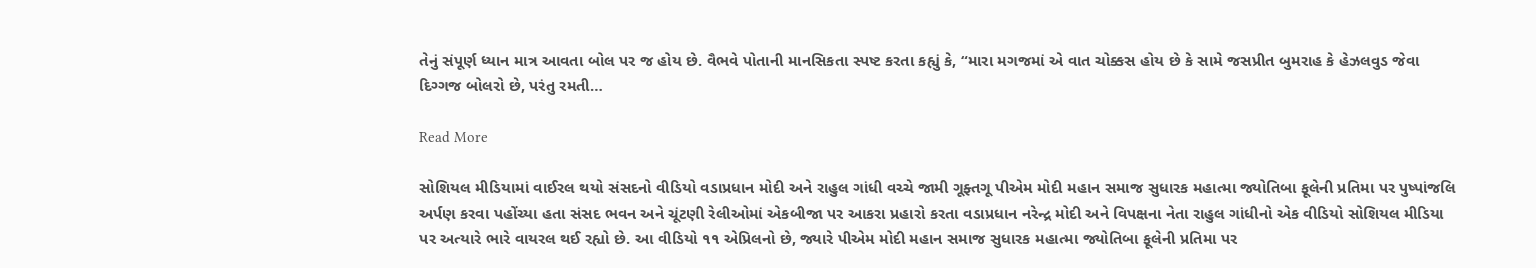તેનું સંપૂર્ણ ધ્યાન માત્ર આવતા બોલ પર જ હોય છે. વૈભવે પોતાની માનસિકતા સ્પષ્ટ કરતા કહ્યું કે, “મારા મગજમાં એ વાત ચોક્કસ હોય છે કે સામે જસપ્રીત બુમરાહ કે હેઝલવુડ જેવા દિગ્ગજ બોલરો છે, પરંતુ રમતી…

Read More

સોશિયલ મીડિયામાં વાઈરલ થયો સંસદનો વીડિયો વડાપ્રધાન મોદી અને રાહુલ ગાંધી વચ્ચે જામી ગૂફ્તગૂ પીએમ મોદી મહાન સમાજ સુધારક મહાત્મા જ્યોતિબા ફૂલેની પ્રતિમા પર પુષ્પાંજલિ અર્પણ કરવા પહોંચ્યા હતા સંસદ ભવન અને ચૂંટણી રેલીઓમાં એકબીજા પર આકરા પ્રહારો કરતા વડાપ્રધાન નરેન્દ્ર મોદી અને વિપક્ષના નેતા રાહુલ ગાંધીનો એક વીડિયો સોશિયલ મીડિયા પર અત્યારે ભારે વાયરલ થઈ રહ્યો છે. આ વીડિયો ૧૧ એપ્રિલનો છે, જ્યારે પીએમ મોદી મહાન સમાજ સુધારક મહાત્મા જ્યોતિબા ફૂલેની પ્રતિમા પર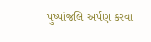પુષ્પાંજલિ અર્પણ કરવા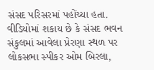સંસદ પરિસરમાં પહોંચ્યા હતા. વીડિયોમાં શકાય છે કે સંસદ ભવન સંકુલમાં આવેલા પ્રેરણા સ્થળ પર લોકસભા સ્પીકર ઓમ બિરલા,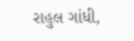રાહુલ ગાંધી,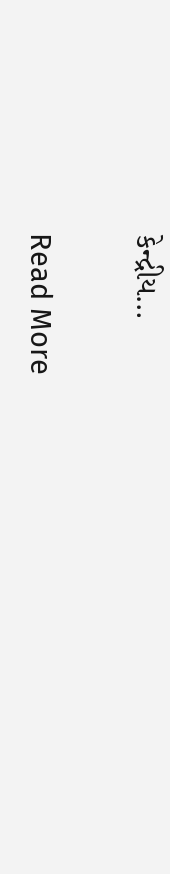કેન્દ્રીય…

Read More